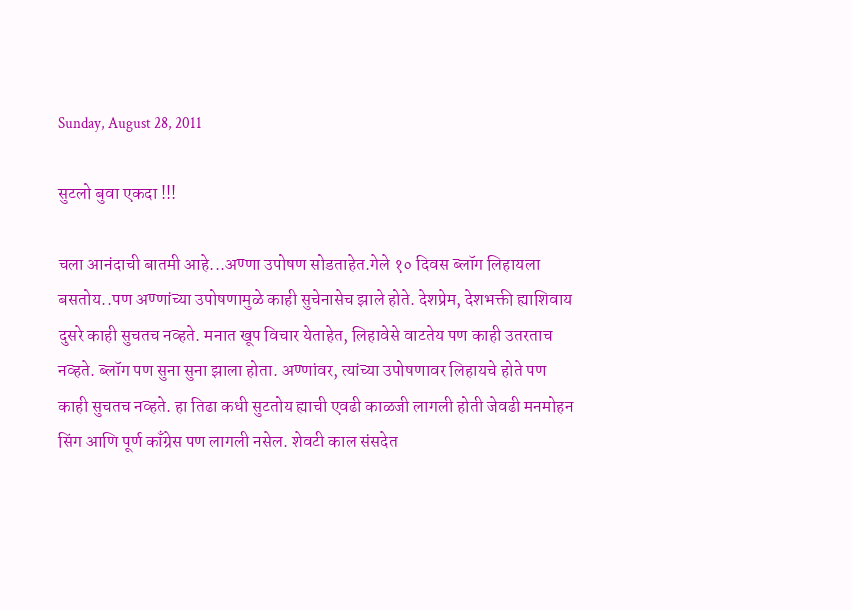Sunday, August 28, 2011

सुटलो बुवा एकदा !!!

चला आनंदाची बातमी आहे...अण्णा उपोषण सोडताहेत.गेले १० दिवस ब्लॉग लिहायला बसतोय..पण अण्णांच्या उपोषणामुळे काही सुचेनासेच झाले होते. देशप्रेम, देशभक्ती ह्याशिवाय दुसरे काही सुचतच नव्हते. मनात खूप विचार येताहेत, लिहावेसे वाटतेय पण काही उतरताच नव्हते. ब्लॉग पण सुना सुना झाला होता. अण्णांवर, त्यांच्या उपोषणावर लिहायचे होते पण काही सुचतच नव्हते. हा तिढा कधी सुटतोय ह्याची एवढी काळजी लागली होती जेवढी मनमोहन सिंग आणि पूर्ण काँग्रेस पण लागली नसेल. शेवटी काल संसदेत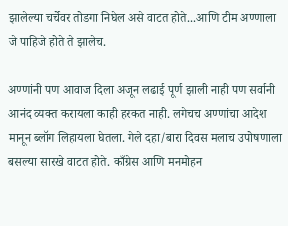झालेल्या चर्चेवर तोडगा निघेल असे वाटत होते...आणि टीम अण्णाला जे पाहिजे होते ते झालेच.

अण्णांनी पण आवाज दिला अजून लढाई पूर्ण झाली नाही पण सर्वानी आनंद व्यक्त करायला काही हरकत नाही. लगेचच अण्णांचा आदेश मानून ब्लॉग लिहायला घेतला. गेले दहा/बारा दिवस मलाच उपोषणाला बसल्या सारखे वाटत होते. काँग्रेस आणि मनमोहन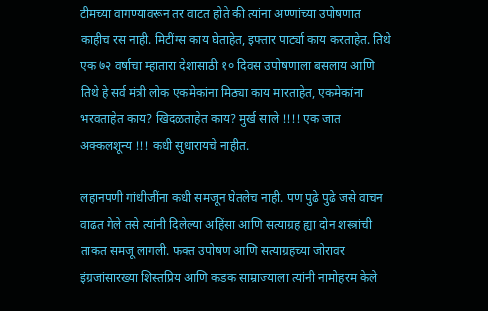टीमच्या वागण्यावरून तर वाटत होते की त्यांना अण्णांच्या उपोषणात काहीच रस नाही. मिटींग्स काय घेताहेत, इफ्तार पार्ट्या काय करताहेत. तिथे एक ७२ वर्षाचा म्हातारा देशासाठी १० दिवस उपोषणाला बसलाय आणि तिथे हे सर्व मंत्री लोक एकमेकांना मिठ्या काय मारताहेत, एकमेकांना भरवताहेत काय? खिदळताहेत काय? मुर्ख साले !!!! एक जात अक्कलशून्य !!! कधी सुधारायचे नाहीत.

लहानपणी गांधीजींना कधी समजून घेतलेच नाही. पण पुढे पुढे जसे वाचन वाढत गेले तसे त्यांनी दिलेल्या अहिंसा आणि सत्याग्रह ह्या दोन शस्त्रांची ताकत समजू लागली. फक्त उपोषण आणि सत्याग्रहच्या जोरावर इंग्रजांसारख्या शिस्तप्रिय आणि कडक साम्राज्याला त्यांनी नामोहरम केले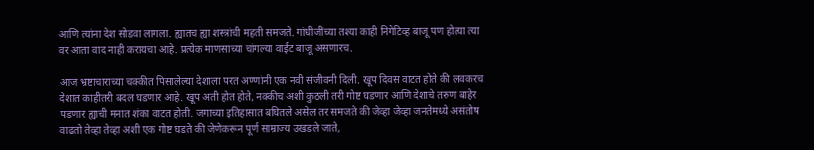आणि त्यांना देश सोडवा लागला. ह्यातच ह्या शस्त्रांची महती समजते. गांधीजींच्या तश्या काही निगेटिव्ह बाजू पण होत्या त्या वर आता वाद नाही करायचा आहे. प्रत्येक माणसाच्या चांगल्या वाईट बाजू असणारच.

आज भ्रष्टाचाराच्या चक्कीत पिसालेल्या देशाला परत अण्णांनी एक नवी संजीवनी दिली. खूप दिवस वाटत होते की लवकरच देशात काहीतरी बदल घडणार आहे. खूप अती होत होते, नक्कीच अशी कुठली तरी गोष्ट घडणार आणि देशाचे तरुण बाहेर पडणार ह्याची मनात शंका वाटत होती. जगाच्या इतिहासात बघितले असेल तर समजते की जेव्हा जेव्हा जनतेमध्ये असंतोष वाढतो तेव्हा तेव्हा अशी एक गोष्ट घडते की जेणेकरून पूर्ण साम्राज्य उखडले जाते,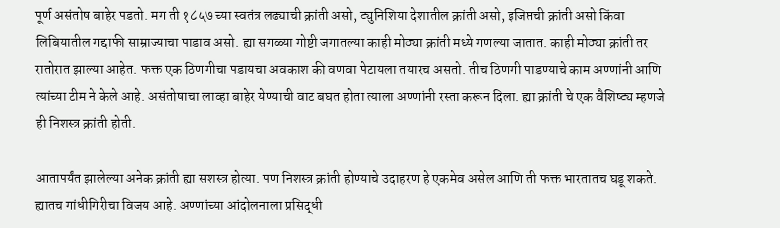पूर्ण असंतोष बाहेर पडतो. मग ती १८५७ च्या स्वतंत्र लढ्याची क्रांती असो, ट्युनिशिया देशातील क्रांती असो, इजिप्तची क्रांती असो किंवा लिबियातील गद्दाफी साम्राज्याचा पाडाव असो. ह्या सगळ्या गोष्टी जगातल्या काही मोठ्या क्रांती मध्ये गणल्या जातात. काही मोठ्या क्रांती तर रातोरात झाल्या आहेत. फक्त एक ठिणगीचा पडायचा अवकाश की वणवा पेटायला तयारच असतो. तीच ठिणगी पाडण्याचे काम अण्णांनी आणि त्यांच्या टीम ने केले आहे. असंतोषाचा लाव्हा बाहेर येण्याची वाट बघत होता त्याला अण्णांनी रस्ता करून दिला. ह्या क्रांती चे एक वैशिष्ट्य म्हणजे ही निशस्त्र क्रांती होती.

आतापर्यंत झालेल्या अनेक क्रांती ह्या सशस्त्र होत्या. पण निशस्त्र क्रांती होण्याचे उदाहरण हे एकमेव असेल आणि ती फक्त भारतातच घडू शकते. ह्यातच गांधीगिरीचा विजय आहे. अण्णांच्या आंदोलनाला प्रसिद्धी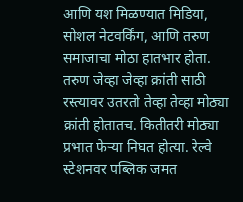आणि यश मिळण्यात मिडिया, सोशल नेटवर्किंग, आणि तरुण समाजाचा मोठा हातभार होता. तरुण जेव्हा जेव्हा क्रांती साठी रस्त्यावर उतरतो तेव्हा तेव्हा मोठ्या क्रांती होतातच. कितीतरी मोठ्या प्रभात फेऱ्या निघत होत्या. रेल्वे स्टेशनवर पब्लिक जमत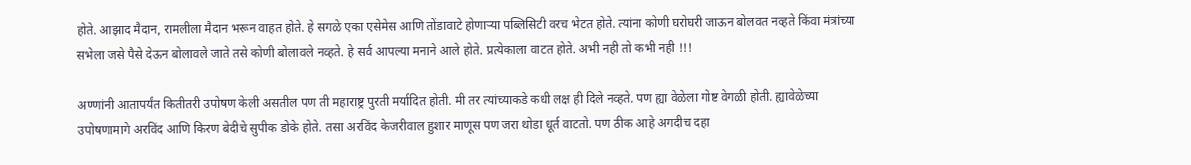होते. आझाद मैदान, रामलीला मैदान भरून वाहत होते. हे सगळे एका एसेमेस आणि तोंडावाटे होणाऱ्या पब्लिसिटी वरच भेटत होते. त्यांना कोणी घरोघरी जाऊन बोलवत नव्हते किंवा मंत्रांच्या सभेला जसे पैसे देऊन बोलावले जाते तसे कोणी बोलावले नव्हते. हे सर्व आपल्या मनाने आले होते. प्रत्येकाला वाटत होते. अभी नही तो कभी नही !!!

अण्णांनी आतापर्यंत कितीतरी उपोषण केली असतील पण ती महाराष्ट्र पुरती मर्यादित होती. मी तर त्यांच्याकडे कधी लक्ष ही दिले नव्हते. पण ह्या वेळेला गोष्ट वेगळी होती. ह्यावेळेच्या उपोषणामागे अरविंद आणि किरण बेदीचे सुपीक डोके होते. तसा अरविंद केजरीवाल हुशार माणूस पण जरा थोडा धूर्त वाटतो. पण ठीक आहे अगदीच दहा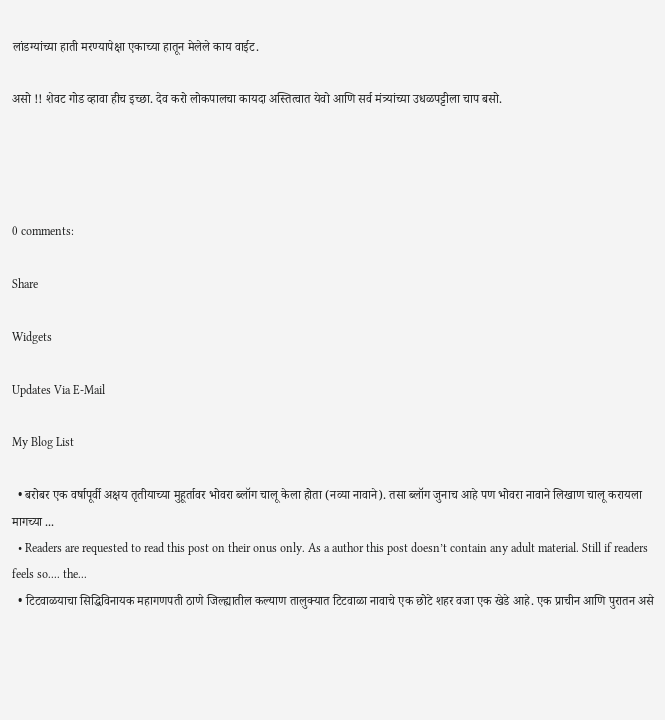लांडग्यांच्या हाती मरण्यापेक्षा एकाच्या हातून मेलेले काय वाईट.

असो !! शेवट गोड व्हावा हीच इच्छा. देव करो लोकपालचा कायदा अस्तित्वात येवो आणि सर्व मंत्र्यांच्या उधळपट्टीला चाप बसो.




0 comments:

Share

Widgets

Updates Via E-Mail

My Blog List

  • बरोबर एक वर्षापूर्वी अक्षय तृतीयाच्या मुहूर्तावर भोवरा ब्लॉग चालू केला होता (नव्या नावाने). तसा ब्लॉग जुनाच आहे पण भोवरा नावाने लिखाण चालू करायला मागच्या ...
  • Readers are requested to read this post on their onus only. As a author this post doesn’t contain any adult material. Still if readers feels so.... the...
  • टिटवाळयाचा सिद्धिविनायक महागणपती ठाणे जिल्ह्यातील कल्याण तालुक्यात टिटवाळा नावाचे एक छोटे शहर वजा एक खेडे आहे. एक प्राचीन आणि पुरातन असे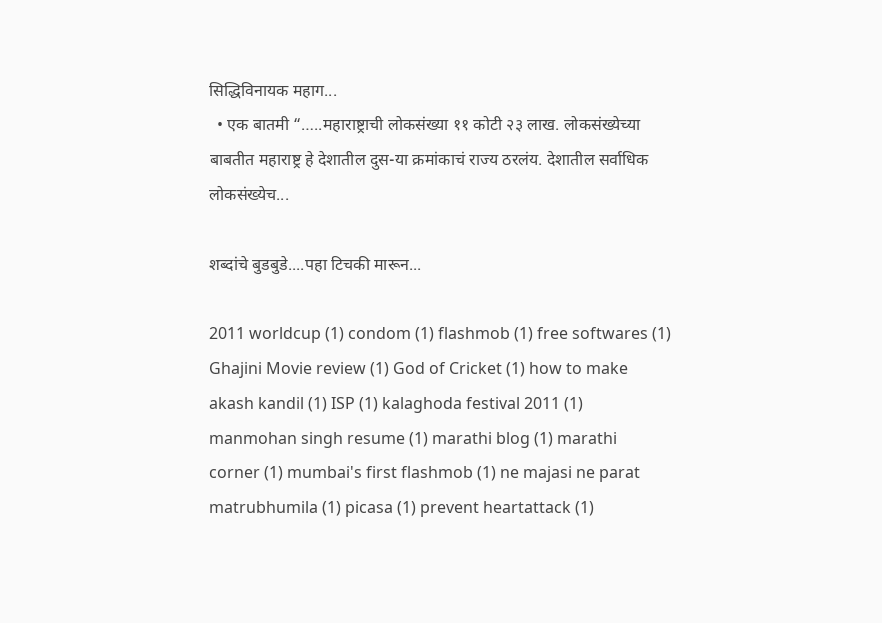सिद्धिविनायक महाग...
  • एक बातमी “…..महाराष्ट्राची लोकसंख्या ११ कोटी २३ लाख. लोकसंख्येच्या बाबतीत महाराष्ट्र हे देशातील दुस-या क्रमांकाचं राज्य ठरलंय. देशातील सर्वाधिक लोकसंख्येच...

शब्दांचे बुडबुडे....पहा टिचकी मारून...

2011 worldcup (1) condom (1) flashmob (1) free softwares (1) Ghajini Movie review (1) God of Cricket (1) how to make akash kandil (1) ISP (1) kalaghoda festival 2011 (1) manmohan singh resume (1) marathi blog (1) marathi corner (1) mumbai's first flashmob (1) ne majasi ne parat matrubhumila (1) picasa (1) prevent heartattack (1)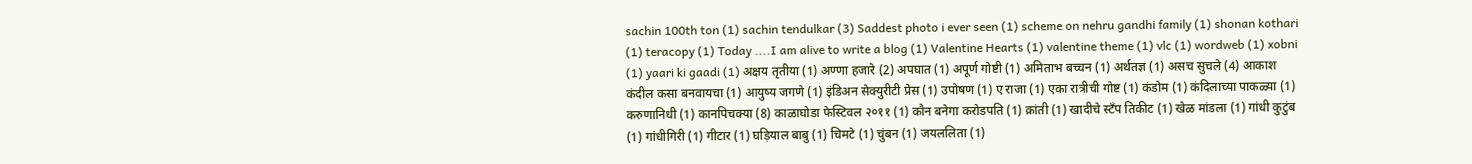sachin 100th ton (1) sachin tendulkar (3) Saddest photo i ever seen (1) scheme on nehru gandhi family (1) shonan kothari (1) teracopy (1) Today ....I am alive to write a blog (1) Valentine Hearts (1) valentine theme (1) vlc (1) wordweb (1) xobni (1) yaari ki gaadi (1) अक्षय तृतीया (1) अण्णा हजारे (2) अपघात (1) अपूर्ण गोष्टी (1) अमिताभ बच्चन (1) अर्थतज्ञ (1) असच सुचले (4) आकाश कंदील कसा बनवायचा (1) आयुष्य जगणे (1) इंडिअन सेक्युरीटी प्रेस (1) उपोषण (1) ए राजा (1) एका रात्रीची गोष्ट (1) कंडोम (1) कंदिलाच्या पाकळ्या (1) करुणानिधी (1) कानपिचक्या (8) काळाघोडा फेस्टिवल २०११ (1) कौन बनेगा करोडपति (1) क्रांती (1) खादीचे स्टँप तिकीट (1) खेळ मांडला (1) गांधी कुटुंब (1) गांधीगिरी (1) गीटार (1) घड़ियाल बाबु (1) चिमटे (1) चुंबन (1) जयललिता (1)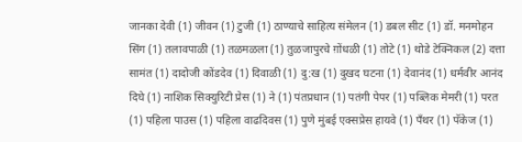जानका देवी (1) जीवन (1) टुजी (1) ठाण्याचे साहित्य संमेलन (1) डबल सीट (1) डॉ. मनमोहन सिंग (1) तलावपाळी (1) तळमळला (1) तुळजापुरचे ग़ोंधळी (1) तोटे (1) थोडे टेक्निकल (2) दत्ता सामंत (1) दादोजी कोंडदेव (1) दिवाळी (1) दु:ख (1) दुखद घटना (1) देवानंद (1) धर्मवीर आनंद दिघे (1) नाशिक सिक्युरिटी प्रेस (1) ने (1) पंतप्रधान (1) पतंगी पेपर (1) पब्लिक मेमरी (1) परत (1) पहिला पाउस (1) पहिला वाढदिवस (1) पुणे मुंबई एक्सप्रेस हायवे (1) पॅंथर (1) पॅकेज (1)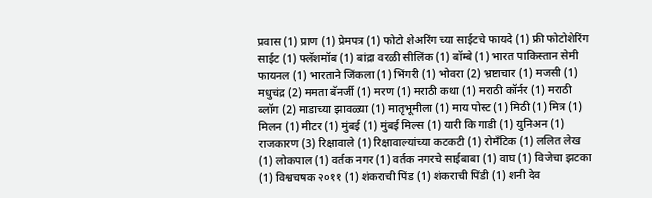प्रवास (1) प्राण (1) प्रेमपत्र (1) फोटो शेअरिंग च्या साईटचे फायदे (1) फ्री फोटोशेरिंग साईट (1) फ्लॅशमॉब (1) बांद्रा वरळी सीलिंक (1) बॉम्बे (1) भारत पाकिस्तान सेमी फायनल (1) भारताने जिंकला (1) भिंगरी (1) भोवरा (2) भ्रष्टाचार (1) मजसी (1) मधुचंद्र (2) ममता बॅनर्जी (1) मरण (1) मराठी कथा (1) मराठी कॉर्नर (1) मराठी ब्लॉग (2) माडाच्या झावळ्या (1) मातृभूमीला (1) माय पोस्ट (1) मिठी (1) मित्र (1) मिलन (1) मीटर (1) मुंबई (1) मुंबई मिल्स (1) यारी कि गाडी (1) युनिअन (1) राजकारण (3) रिक्षावाले (1) रिक्षावाल्यांच्या कटकटी (1) रोमॅंटिक (1) ललित लेख (1) लोकपाल (1) वर्तक नगर (1) वर्तक नगरचे साईबाबा (1) वाघ (1) विजेचा झटका (1) विश्वचषक २०११ (1) शंकराची पिंड (1) शंकराची पिंडी (1) शनी देव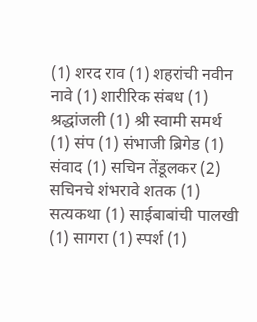(1) शरद राव (1) शहरांची नवीन नावे (1) शारीरिक संबध (1) श्रद्धांजली (1) श्री स्वामी समर्थ (1) संप (1) संभाजी ब्रिगेड (1) संवाद (1) सचिन तेंडूलकर (2) सचिनचे शंभरावे शतक (1) सत्यकथा (1) साईबाबांची पालखी (1) सागरा (1) स्पर्श (1)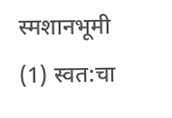स्मशानभूमी (1) स्वत:चा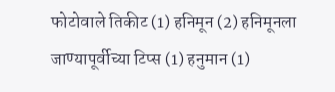फोटोवाले तिकीट (1) हनिमून (2) हनिमूनला जाण्यापूर्वीच्या टिप्स (1) हनुमान (1)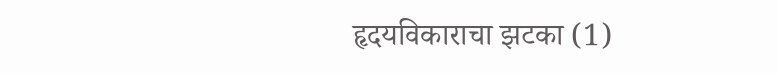हृदयविकाराचा झटका (1)